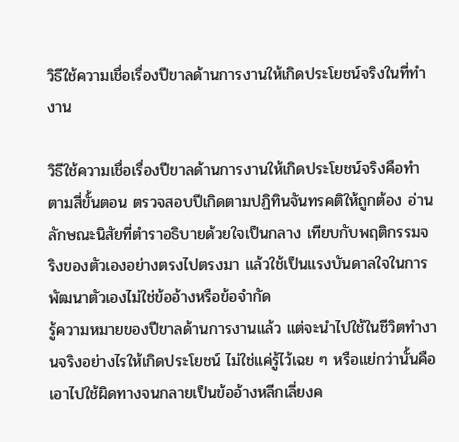วิธีใช้ความเชื่อเรื่องปีขาลด้านการงานให้เกิดประโยชน์จริงในที่ทำงาน

วิธีใช้ความเชื่อเรื่องปีขาลด้านการงานให้เกิดประโยชน์จริงคือทำตามสี่ขั้นตอน ตรวจสอบปีเกิดตามปฏิทินจันทรคติให้ถูกต้อง อ่านลักษณะนิสัยที่ตำราอธิบายด้วยใจเป็นกลาง เทียบกับพฤติกรรมจริงของตัวเองอย่างตรงไปตรงมา แล้วใช้เป็นแรงบันดาลใจในการพัฒนาตัวเองไม่ใช่ข้ออ้างหรือข้อจำกัด
รู้ความหมายของปีขาลด้านการงานแล้ว แต่จะนำไปใช้ในชีวิตทำงานจริงอย่างไรให้เกิดประโยชน์ ไม่ใช่แค่รู้ไว้เฉย ๆ หรือแย่กว่านั้นคือเอาไปใช้ผิดทางจนกลายเป็นข้ออ้างหลีกเลี่ยงค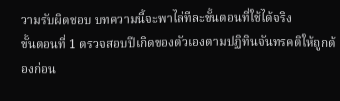วามรับผิดชอบ บทความนี้จะพาไล่ทีละขั้นตอนที่ใช้ได้จริง
ขั้นตอนที่ 1 ตรวจสอบปีเกิดของตัวเองตามปฏิทินจันทรคติให้ถูกต้องก่อน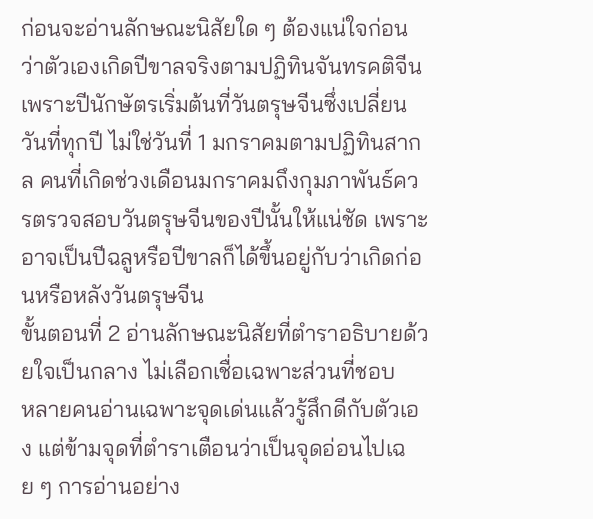ก่อนจะอ่านลักษณะนิสัยใด ๆ ต้องแน่ใจก่อนว่าตัวเองเกิดปีขาลจริงตามปฏิทินจันทรคติจีน เพราะปีนักษัตรเริ่มต้นที่วันตรุษจีนซึ่งเปลี่ยนวันที่ทุกปี ไม่ใช่วันที่ 1 มกราคมตามปฏิทินสากล คนที่เกิดช่วงเดือนมกราคมถึงกุมภาพันธ์ควรตรวจสอบวันตรุษจีนของปีนั้นให้แน่ชัด เพราะอาจเป็นปีฉลูหรือปีขาลก็ได้ขึ้นอยู่กับว่าเกิดก่อนหรือหลังวันตรุษจีน
ขั้นตอนที่ 2 อ่านลักษณะนิสัยที่ตำราอธิบายด้วยใจเป็นกลาง ไม่เลือกเชื่อเฉพาะส่วนที่ชอบ
หลายคนอ่านเฉพาะจุดเด่นแล้วรู้สึกดีกับตัวเอง แต่ข้ามจุดที่ตำราเตือนว่าเป็นจุดอ่อนไปเฉย ๆ การอ่านอย่าง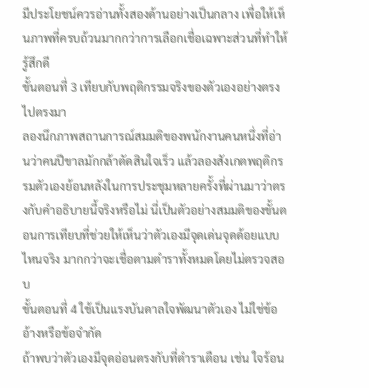มีประโยชน์ควรอ่านทั้งสองด้านอย่างเป็นกลาง เพื่อให้เห็นภาพที่ครบถ้วนมากกว่าการเลือกเชื่อเฉพาะส่วนที่ทำให้รู้สึกดี
ขั้นตอนที่ 3 เทียบกับพฤติกรรมจริงของตัวเองอย่างตรงไปตรงมา
ลองนึกภาพสถานการณ์สมมติของพนักงานคนหนึ่งที่อ่านว่าคนปีขาลมักกล้าตัดสินใจเร็ว แล้วลองสังเกตพฤติกรรมตัวเองย้อนหลังในการประชุมหลายครั้งที่ผ่านมาว่าตรงกับคำอธิบายนี้จริงหรือไม่ นี่เป็นตัวอย่างสมมติของขั้นตอนการเทียบที่ช่วยให้เห็นว่าตัวเองมีจุดเด่นจุดด้อยแบบไหนจริง มากกว่าจะเชื่อตามตำราทั้งหมดโดยไม่ตรวจสอบ
ขั้นตอนที่ 4 ใช้เป็นแรงบันดาลใจพัฒนาตัวเอง ไม่ใช่ข้ออ้างหรือข้อจำกัด
ถ้าพบว่าตัวเองมีจุดอ่อนตรงกับที่ตำราเตือน เช่น ใจร้อน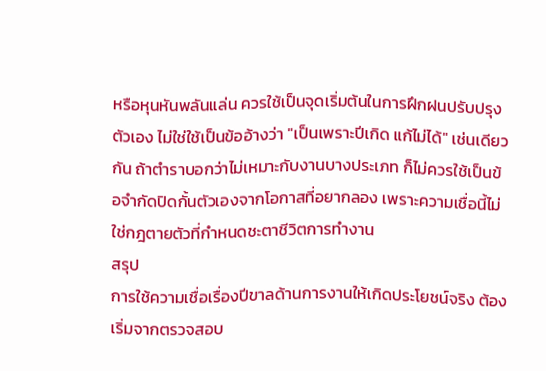หรือหุนหันพลันแล่น ควรใช้เป็นจุดเริ่มต้นในการฝึกฝนปรับปรุงตัวเอง ไม่ใช่ใช้เป็นข้ออ้างว่า "เป็นเพราะปีเกิด แก้ไม่ได้" เช่นเดียวกัน ถ้าตำราบอกว่าไม่เหมาะกับงานบางประเภท ก็ไม่ควรใช้เป็นข้อจำกัดปิดกั้นตัวเองจากโอกาสที่อยากลอง เพราะความเชื่อนี้ไม่ใช่กฎตายตัวที่กำหนดชะตาชีวิตการทำงาน
สรุป
การใช้ความเชื่อเรื่องปีขาลด้านการงานให้เกิดประโยชน์จริง ต้องเริ่มจากตรวจสอบ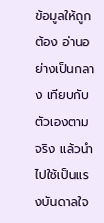ข้อมูลให้ถูกต้อง อ่านอย่างเป็นกลาง เทียบกับตัวเองตามจริง แล้วนำไปใช้เป็นแรงบันดาลใจ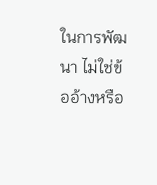ในการพัฒนา ไม่ใช่ข้ออ้างหรือ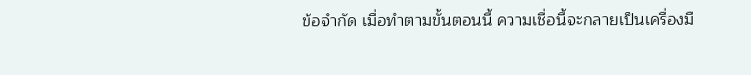ข้อจำกัด เมื่อทำตามขั้นตอนนี้ ความเชื่อนี้จะกลายเป็นเครื่องมื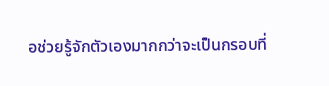อช่วยรู้จักตัวเองมากกว่าจะเป็นกรอบที่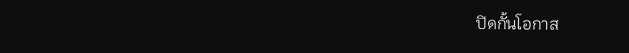ปิดกั้นโอกาส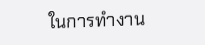ในการทำงาน